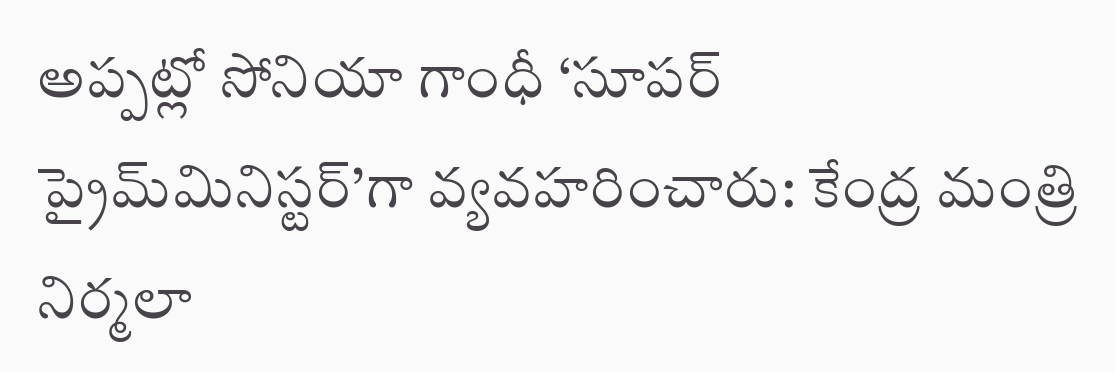అప్పట్లో సోనియా గాంధీ ‘సూపర్ ప్రైమ్‌మినిస్టర్’గా వ్యవహరించారు: కేంద్ర మంత్రి నిర్మలా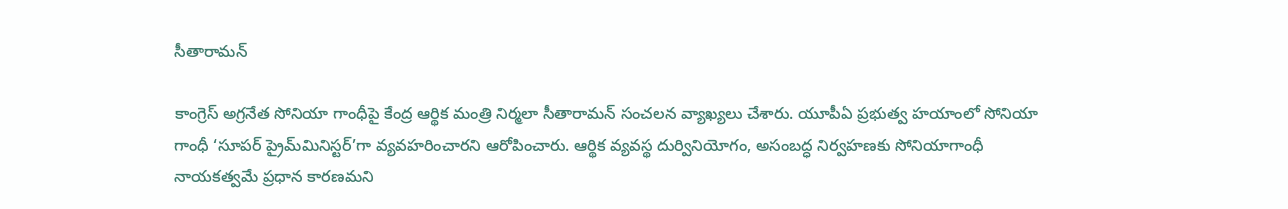సీతారామన్

కాంగ్రెస్ అగ్రనేత సోనియా గాంధీపై కేంద్ర ఆర్థిక మంత్రి నిర్మలా సీతారామన్ సంచలన వ్యాఖ్యలు చేశారు. యూపీఏ ప్రభుత్వ హయాంలో సోనియా గాంధీ ‘సూపర్‌ ప్రైమ్‌మినిస్టర్‌’గా వ్యవహరించారని ఆరోపించారు. ఆర్థిక వ్యవస్థ దుర్వినియోగం, అసంబద్ధ నిర్వహణకు సోనియాగాంధీ నాయకత్వమే ప్రధాన కారణమని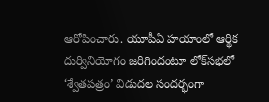ఆరోపించారు. యూపీఏ హయాంలో ఆర్థిక దుర్వినియోగం జరిగిందంటూ లోక్‌సభలో ‘శ్వేతపత్రం’ విడుదల సందర్భంగా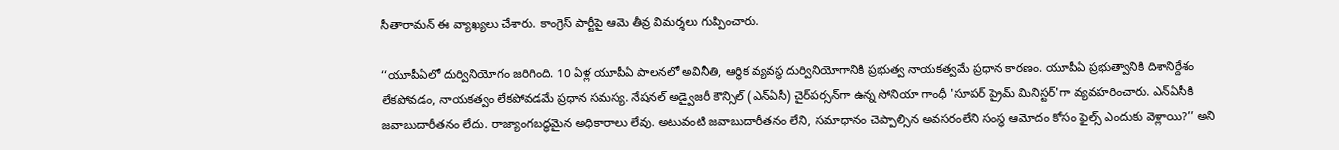సీతారామన్ ఈ వ్యాఖ్యలు చేశారు. కాంగ్రెస్ పార్టీపై ఆమె తీవ్ర విమర్శలు గుప్పించారు.

‘‘యూపీఏలో దుర్వినియోగం జరిగింది. 10 ఏళ్ల యూపీఏ పాలనలో అవినీతి, ఆర్థిక వ్యవస్థ దుర్వినియోగానికి ప్రభుత్వ నాయకత్వమే ప్రధాన కారణం. యూపీఏ ప్రభుత్వానికి దిశానిర్దేశం లేకపోవడం, నాయకత్వం లేకపోవడమే ప్రధాన సమస్య. నేషనల్ అడ్వైజరీ కౌన్సిల్ (ఎన్ఏసీ) చైర్‌పర్సన్‌గా ఉన్న సోనియా గాంధీ 'సూపర్ ప్రైమ్ మినిస్టర్'గా వ్యవహరించారు. ఎన్ఏసీకి జవాబుదారీతనం లేదు. రాజ్యాంగబద్ధమైన అధికారాలు లేవు. అటువంటి జవాబుదారీతనం లేని, సమాధానం చెప్పాల్సిన అవసరంలేని సంస్థ ఆమోదం కోసం ఫైల్స్ ఎందుకు వెళ్లాయి?’’ అని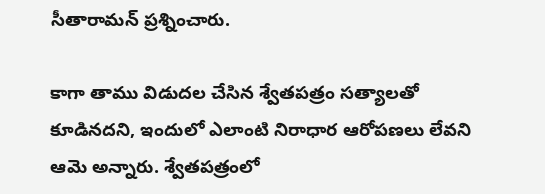సీతారామన్ ప్రశ్నించారు.

కాగా తాము విడుదల చేసిన శ్వేతపత్రం సత్యాలతో కూడినదని, ఇందులో ఎలాంటి నిరాధార ఆరోపణలు లేవని ఆమె అన్నారు. శ్వేతపత్రంలో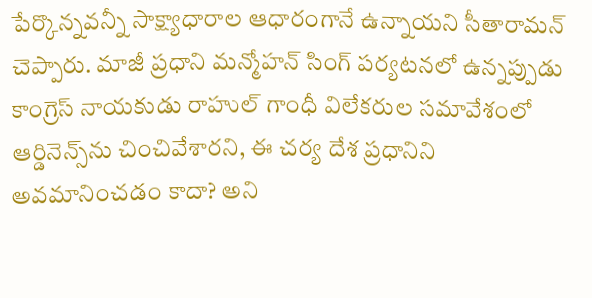పేర్కొన్నవన్నీ సాక్ష్యాధారాల ఆధారంగానే ఉన్నాయని సీతారామన్ చెప్పారు. మాజీ ప్రధాని మన్మోహన్ సింగ్ పర్యటనలో ఉన్నప్పుడు కాంగ్రెస్ నాయకుడు రాహుల్ గాంధీ విలేకరుల సమావేశంలో ఆర్డినెన్స్‌ను చించివేశారని, ఈ చర్య దేశ ప్రధానిని అవమానించడం కాదా? అని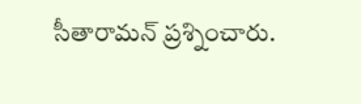సీతారామన్ ప్రశ్నించారు.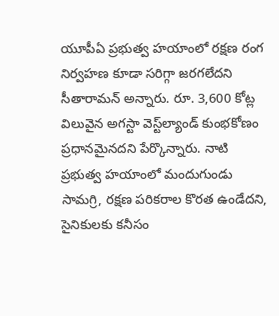యూపీఏ ప్రభుత్వ హయాంలో రక్షణ రంగ నిర్వహణ కూడా సరిగ్గా జరగలేదని సీతారామన్ అన్నారు. రూ. 3,600 కోట్ల విలువైన అగస్టా వెస్ట్‌ల్యాండ్ కుంభకోణం ప్రధానమైనదని పేర్కొన్నారు. నాటి ప్రభుత్వ హయాంలో మందుగుండు సామగ్రి, రక్షణ పరికరాల కొరత ఉండేదని, సైనికులకు కనీసం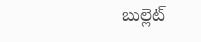బుల్లెట్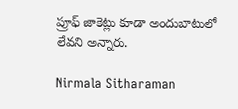ప్రూఫ్ జాకెట్లు కూడా అందుబాటులో లేవని అన్నారు.

Nirmala Sitharaman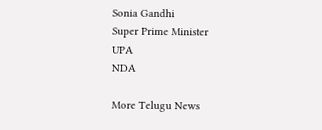Sonia Gandhi
Super Prime Minister
UPA
NDA

More Telugu News